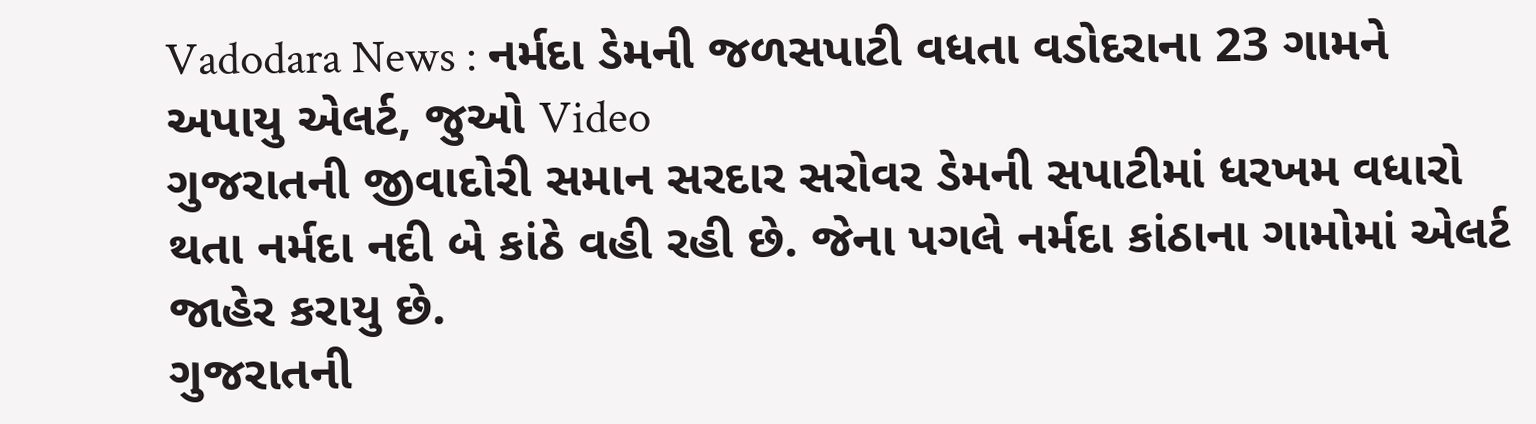Vadodara News : નર્મદા ડેમની જળસપાટી વધતા વડોદરાના 23 ગામને અપાયુ એલર્ટ, જુઓ Video
ગુજરાતની જીવાદોરી સમાન સરદાર સરોવર ડેમની સપાટીમાં ધરખમ વધારો થતા નર્મદા નદી બે કાંઠે વહી રહી છે. જેના પગલે નર્મદા કાંઠાના ગામોમાં એલર્ટ જાહેર કરાયુ છે.
ગુજરાતની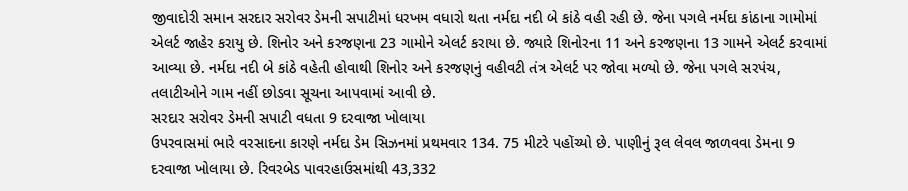જીવાદોરી સમાન સરદાર સરોવર ડેમની સપાટીમાં ધરખમ વધારો થતા નર્મદા નદી બે કાંઠે વહી રહી છે. જેના પગલે નર્મદા કાંઠાના ગામોમાં એલર્ટ જાહેર કરાયુ છે. શિનોર અને કરજણના 23 ગામોને એલર્ટ કરાયા છે. જ્યારે શિનોરના 11 અને કરજણના 13 ગામને એલર્ટ કરવામાં આવ્યા છે. નર્મદા નદી બે કાંઠે વહેતી હોવાથી શિનોર અને કરજણનું વહીવટી તંત્ર એલર્ટ પર જોવા મળ્યો છે. જેના પગલે સરપંચ, તલાટીઓને ગામ નહીં છોડવા સૂચના આપવામાં આવી છે.
સરદાર સરોવર ડેમની સપાટી વધતા 9 દરવાજા ખોલાયા
ઉપરવાસમાં ભારે વરસાદના કારણે નર્મદા ડેમ સિઝનમાં પ્રથમવાર 134. 75 મીટરે પહોંચ્યો છે. પાણીનું રૂલ લેવલ જાળવવા ડેમના 9 દરવાજા ખોલાયા છે. રિવરબેડ પાવરહાઉસમાંથી 43,332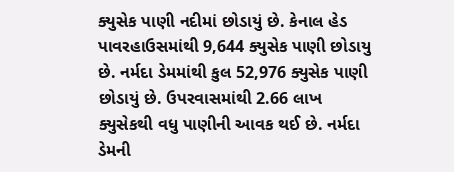ક્યુસેક પાણી નદીમાં છોડાયું છે. કેનાલ હેડ પાવરહાઉસમાંથી 9,644 ક્યુસેક પાણી છોડાયુ છે. નર્મદા ડેમમાંથી કુલ 52,976 ક્યુસેક પાણી છોડાયું છે. ઉપરવાસમાંથી 2.66 લાખ ક્યુસેકથી વધુ પાણીની આવક થઈ છે. નર્મદા ડેમની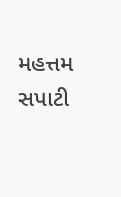મહત્તમ સપાટી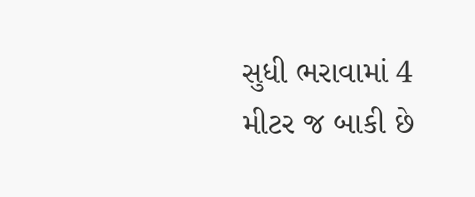સુધી ભરાવામાં 4 મીટર જ બાકી છે